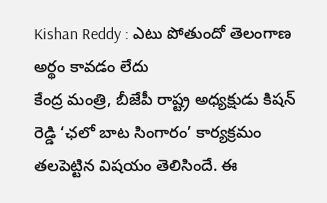Kishan Reddy : ఎటు పోతుందో తెలంగాణ అర్థం కావడం లేదు
కేంద్ర మంత్రి, బీజేపీ రాష్ట్ర అధ్యక్షుడు కిషన్ రెడ్డి ‘ఛలో బాట సింగారం’ కార్యక్రమం తలపెట్టిన విషయం తెలిసిందే. ఈ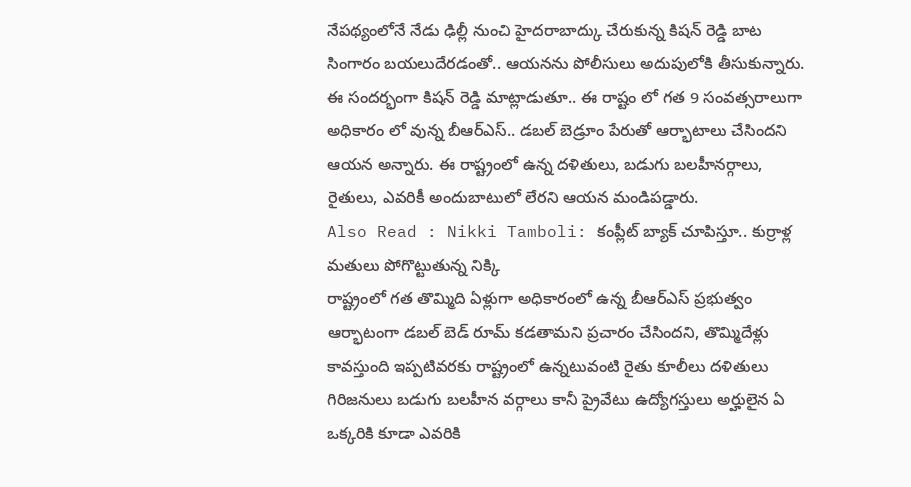నేపథ్యంలోనే నేడు ఢిల్లీ నుంచి హైదరాబాద్కు చేరుకున్న కిషన్ రెడ్డి బాట సింగారం బయలుదేరడంతో.. ఆయనను పోలీసులు అదుపులోకి తీసుకున్నారు. ఈ సందర్భంగా కిషన్ రెడ్డి మాట్లాడుతూ.. ఈ రాష్టం లో గత 9 సంవత్సరాలుగా అధికారం లో వున్న బీఆర్ఎస్.. డబల్ బెడ్రూం పేరుతో ఆర్భాటాలు చేసిందని ఆయన అన్నారు. ఈ రాష్ట్రంలో ఉన్న దళితులు, బడుగు బలహీనర్గాలు, రైతులు, ఎవరికీ అందుబాటులో లేరని ఆయన మండిపడ్డారు.
Also Read : Nikki Tamboli: కంప్లీట్ బ్యాక్ చూపిస్తూ.. కుర్రాళ్ల మతులు పోగొట్టుతున్న నిక్కి
రాష్ట్రంలో గత తొమ్మిది ఏళ్లుగా అధికారంలో ఉన్న బీఆర్ఎస్ ప్రభుత్వం ఆర్భాటంగా డబల్ బెడ్ రూమ్ కడతామని ప్రచారం చేసిందని, తొమ్మిదేళ్లు కావస్తుంది ఇప్పటివరకు రాష్ట్రంలో ఉన్నటువంటి రైతు కూలీలు దళితులు గిరిజనులు బడుగు బలహీన వర్గాలు కానీ ప్రైవేటు ఉద్యోగస్తులు అర్హులైన ఏ ఒక్కరికి కూడా ఎవరికి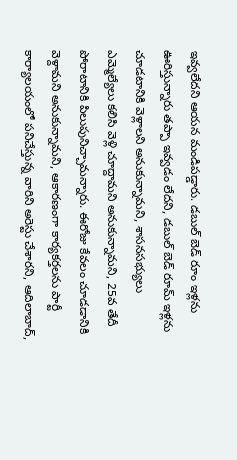ఇవ్వలేదని ఆయన మండిపడ్డారు. డబుల్ బెడ్ రూం ఇళ్లను ఊరిస్తున్నారు తప్పా ఇవ్వడం లేదని, డబుల్ బెడ్ రూమ్ ఇళ్లను చూడటానికి వెళ్లాలని అనుకున్నామని, శాసనసభ్యులు ఎమ్మెల్యేలు కలిసి వెళ్లి చూద్దామని అనుకున్నామని, 25వ తేదీ పోరాటానికి పిలుపునిచ్చామన్నారు. ఈరోజు కేవలం చూడడానికి వెళ్దామని అనుకున్నామని, ఆకారణంగా కార్యకర్తలను పార్టీ కార్యాలయంలో పనిచేస్తున్న వారిని అరెస్టు చేశారని, ఆదిలాబాద్,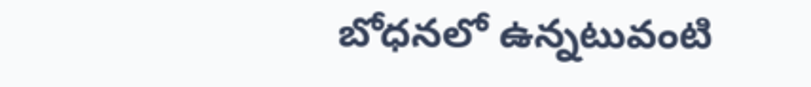బోధనలో ఉన్నటువంటి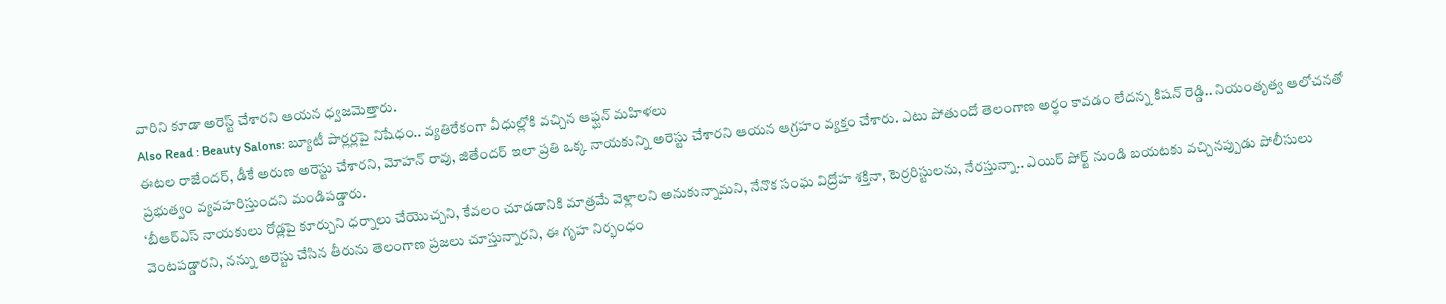వారిని కూడా అరెస్ట్ చేశారని ఆయన ధ్వజమెత్తారు.
Also Read : Beauty Salons: బ్యూటీ పార్లర్లపై నిషేధం.. వ్యతిరేకంగా వీధుల్లోకి వచ్చిన ఆఫ్ఘన్ మహిళలు
ఈటల రాజేందర్, డీకే అరుణ అరెస్టు చేశారని, మోహన్ రావు, జితేందర్ ఇలా ప్రతి ఒక్క నాయకున్ని అరెస్టు చేశారని ఆయన ఆగ్రహం వ్యక్తం చేశారు. ఎటు పోతుందో తెలంగాణ అర్థం కావడం లేదన్న కిషన్ రెడ్డి.. నియంతృత్వ ఆలోచనతో ప్రభుత్వం వ్యవహరిస్తుందని మండిపడ్డారు.
‘బీఆర్ఎస్ నాయకులు రోడ్లపై కూర్చుని ధర్నాలు చేయొచ్చని, కేవలం చూడడానికి మాత్రమే వెళ్లాలని అనుకున్నామని, నేనొక సంఘ విద్రోహ శక్తినా, టెర్రరిస్టులను, నేరస్తున్నా.. ఎయిర్ పోర్ట్ నుండి బయటకు వచ్చినప్పుడు పోలీసులు వెంటపడ్డారని, నన్ను అరెస్టు చేసిన తీరును తెలంగాణ ప్రజలు చూస్తున్నారని, ఈ గృహ నిర్భంధం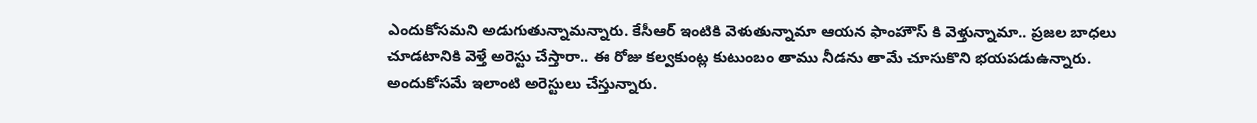ఎందుకోసమని అడుగుతున్నామన్నారు. కేసీఆర్ ఇంటికి వెళుతున్నామా ఆయన ఫాంహౌస్ కి వెళ్తున్నామా.. ప్రజల బాధలు చూడటానికి వెళ్తే అరెస్టు చేస్తారా.. ఈ రోజు కల్వకుంట్ల కుటుంబం తాము నీడను తామే చూసుకొని భయపడుఉన్నారు.
అందుకోసమే ఇలాంటి అరెస్టులు చేస్తున్నారు.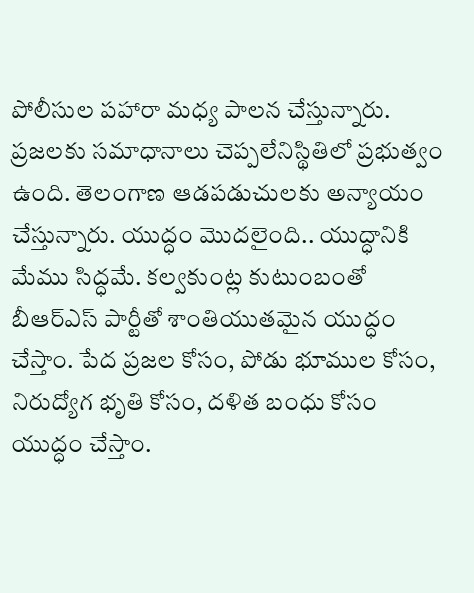పోలీసుల పహారా మధ్య పాలన చేస్తున్నారు. ప్రజలకు సమాధానాలు చెప్పలేనిస్థితిలో ప్రభుత్వం ఉంది. తెలంగాణ ఆడపడుచులకు అన్యాయం చేస్తున్నారు. యుద్ధం మొదలైంది.. యుద్ధానికి మేము సిద్ధమే. కల్వకుంట్ల కుటుంబంతో బీఆర్ఎస్ పార్టీతో శాంతియుతమైన యుద్ధం చేస్తాం. పేద ప్రజల కోసం, పోడు భూముల కోసం, నిరుద్యోగ భృతి కోసం, దళిత బంధు కోసం యుద్ధం చేస్తాం.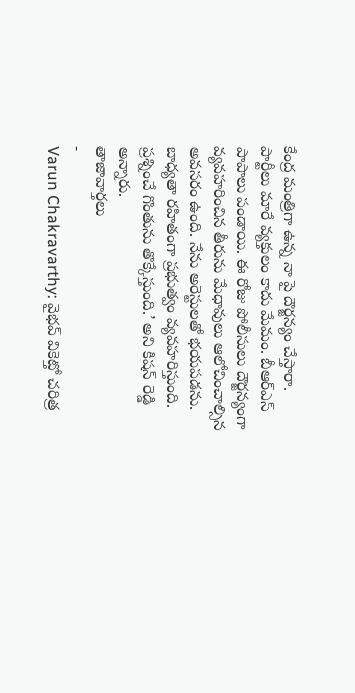కేంద్ర మంత్రిగా ఉన్న నా పై దౌర్జన్యం చేస్తారా.
పార్టీలు మారే వ్యక్తులం కాదు మేమం. బీఆర్ఎస్ పాపాలు పండాయి. ఈ రోజు పోలీసులు దౌర్జన్యంగా వ్యవహరించిన తీరును మేధావులు ఆలోచించాల్సిన అవసరం ఉంది. నేను అరెస్టులతో భయపడను. బాధ్యతా రహితంగా ప్రభుత్వం వ్యవహరిస్తుంది. ప్రశ్నించే గొంతును తొక్కేస్తుంది.’ అని కిషన్ రెడ్డి అన్నారు.
తాజావార్తలు
-
Varun Chakravarthy: వైభవ్ వికెట్తో చరిత్ర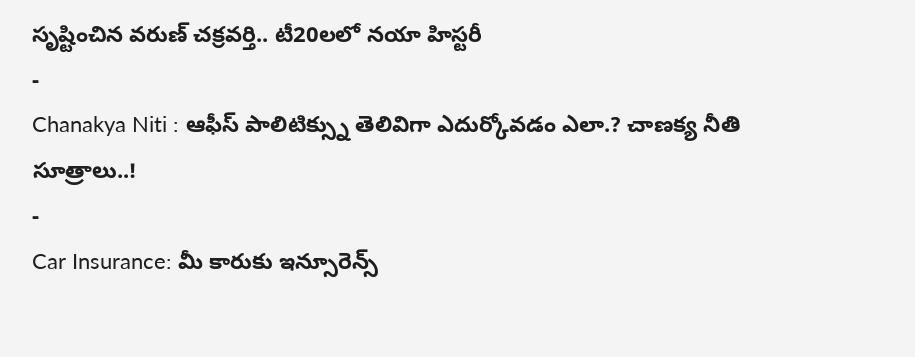సృష్టించిన వరుణ్ చక్రవర్తి.. టీ20లలో నయా హిస్టరీ
-
Chanakya Niti : ఆఫీస్ పాలిటిక్స్ను తెలివిగా ఎదుర్కోవడం ఎలా.? చాణక్య నీతి సూత్రాలు..!
-
Car Insurance: మీ కారుకు ఇన్సూరెన్స్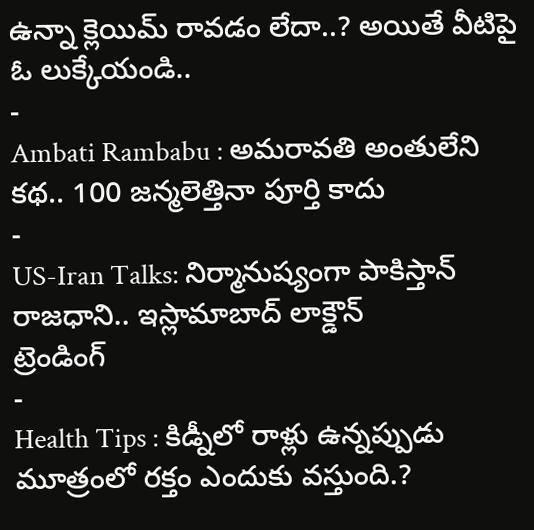ఉన్నా క్లెయిమ్ రావడం లేదా..? అయితే వీటిపై ఓ లుక్కేయండి..
-
Ambati Rambabu : అమరావతి అంతులేని కథ.. 100 జన్మలెత్తినా పూర్తి కాదు
-
US-Iran Talks: నిర్మానుష్యంగా పాకిస్తాన్ రాజధాని.. ఇస్లామాబాద్ లాక్డౌన్
ట్రెండింగ్
-
Health Tips : కిడ్నీలో రాళ్లు ఉన్నప్పుడు మూత్రంలో రక్తం ఎందుకు వస్తుంది.?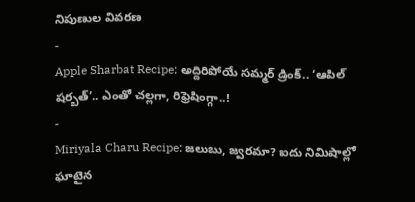నిపుణుల వివరణ
-
Apple Sharbat Recipe: అద్దిరిపోయే సమ్మర్ డ్రింక్.. ‘ఆపిల్ షర్బత్’.. ఎంతో చల్లగా, రిఫ్రెషింగ్గా..!
-
Miriyala Charu Recipe: జలుబు, జ్వరమా? ఐదు నిమిషాల్లో ఘాటైన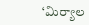‘మిర్యాల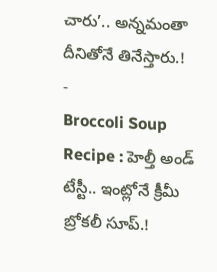చారు’.. అన్నమంతా దీనితోనే తినేస్తారు.!
-
Broccoli Soup Recipe : హెల్తీ అండ్ టేస్టీ.. ఇంట్లోనే క్రీమీ బ్రోకలీ సూప్.!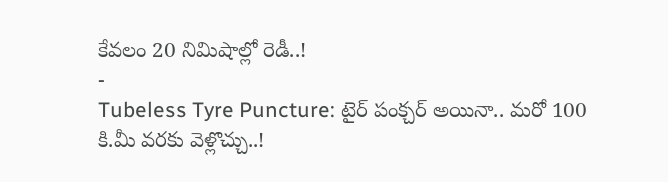కేవలం 20 నిమిషాల్లో రెడీ..!
-
Tubeless Tyre Puncture: టైర్ పంక్చర్ అయినా.. మరో 100 కి.మీ వరకు వెళ్లొచ్చు..!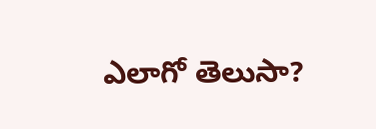ఎలాగో తెలుసా?